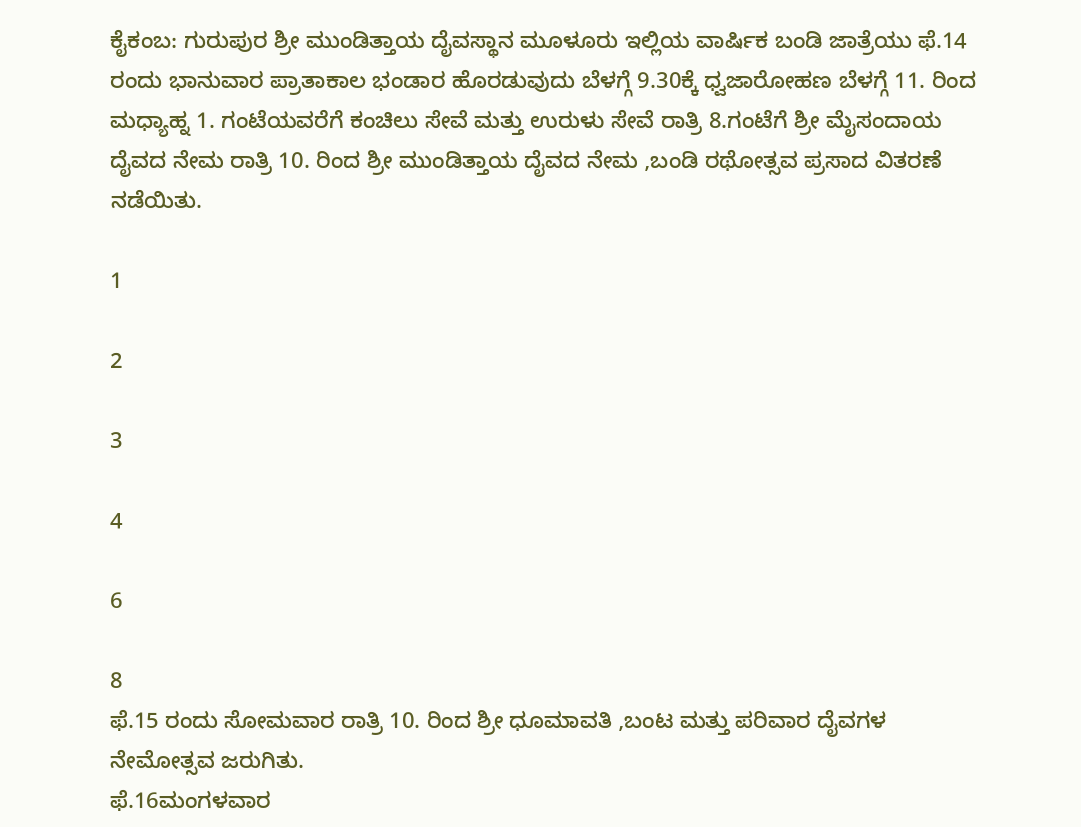ಕೈಕಂಬ: ಗುರುಪುರ ಶ್ರೀ ಮುಂಡಿತ್ತಾಯ ದೈವಸ್ಥಾನ ಮೂಳೂರು ಇಲ್ಲಿಯ ವಾರ್ಷಿಕ ಬಂಡಿ ಜಾತ್ರೆಯು ಫೆ.14 ರಂದು ಭಾನುವಾರ ಪ್ರಾತಾಕಾಲ ಭಂಡಾರ ಹೊರಡುವುದು ಬೆಳಗ್ಗೆ 9.30ಕ್ಕೆ ಧ್ವಜಾರೋಹಣ ಬೆಳಗ್ಗೆ 11. ರಿಂದ ಮಧ್ಯಾಹ್ನ 1. ಗಂಟೆಯವರೆಗೆ ಕಂಚಿಲು ಸೇವೆ ಮತ್ತು ಉರುಳು ಸೇವೆ ರಾತ್ರಿ 8.ಗಂಟೆಗೆ ಶ್ರೀ ಮೈಸಂದಾಯ ದೈವದ ನೇಮ ರಾತ್ರಿ 10. ರಿಂದ ಶ್ರೀ ಮುಂಡಿತ್ತಾಯ ದೈವದ ನೇಮ ,ಬಂಡಿ ರಥೋತ್ಸವ ಪ್ರಸಾದ ವಿತರಣೆ ನಡೆಯಿತು.

1

2

3

4

6

8
ಫೆ.15 ರಂದು ಸೋಮವಾರ ರಾತ್ರಿ 10. ರಿಂದ ಶ್ರೀ ಧೂಮಾವತಿ ,ಬಂಟ ಮತ್ತು ಪರಿವಾರ ದೈವಗಳ ನೇಮೋತ್ಸವ ಜರುಗಿತು.
ಫೆ.16ಮಂಗಳವಾರ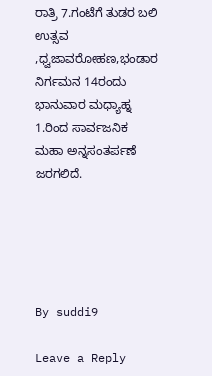ರಾತ್ರಿ 7.ಗಂಟೆಗೆ ತುಡರ ಬಲಿ ಉತ್ಸವ ,ಧ್ವಜಾವರೋಹಣ,ಭಂಡಾರ ನಿರ್ಗಮನ 14ರಂದು ಭಾನುವಾರ ಮಧ್ಯಾಹ್ನ 1.ರಿಂದ ಸಾರ್ವಜನಿಕ ಮಹಾ ಅನ್ನಸಂತರ್ಪಣೆ ಜರಗಲಿದೆ.





By suddi9

Leave a Reply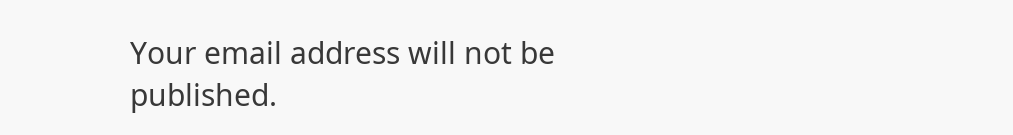Your email address will not be published.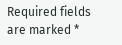Required fields are marked *